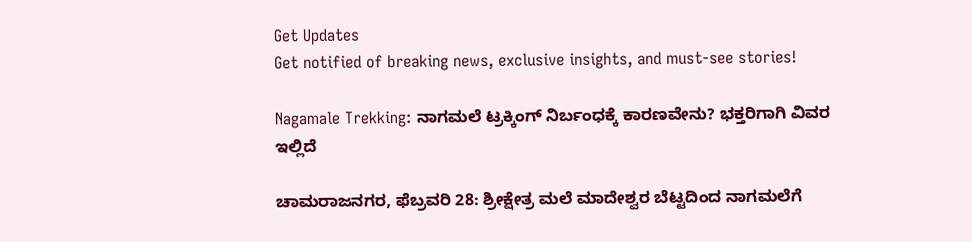Get Updates
Get notified of breaking news, exclusive insights, and must-see stories!

Nagamale Trekking: ನಾಗಮಲೆ ಟ್ರಕ್ಕಿಂಗ್ ನಿರ್ಬಂಧಕ್ಕೆ ಕಾರಣವೇನು? ಭಕ್ತರಿಗಾಗಿ ವಿವರ ಇಲ್ಲಿದೆ

ಚಾಮರಾಜನಗರ, ಫೆಬ್ರವರಿ 28: ಶ್ರೀಕ್ಷೇತ್ರ ಮಲೆ ಮಾದೇಶ್ವರ ಬೆಟ್ಟದಿಂದ ನಾಗಮಲೆಗೆ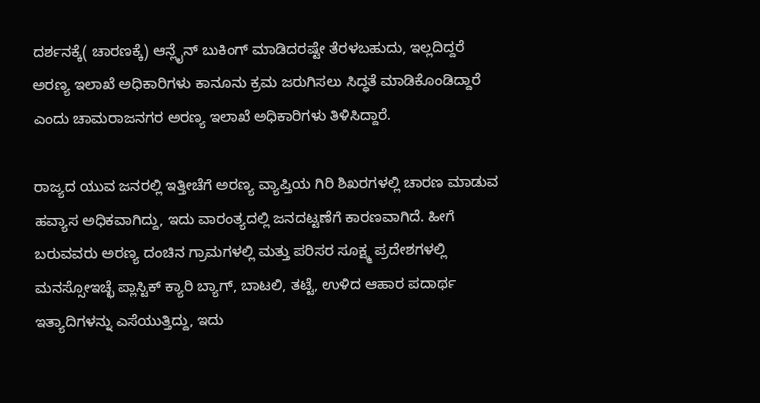ದರ್ಶನಕ್ಕೆ( ಚಾರಣಕ್ಕೆ) ಆನ್ಲೈನ್ ಬುಕಿಂಗ್ ಮಾಡಿದರಷ್ಟೇ ತೆರಳಬಹುದು, ಇಲ್ಲದಿದ್ದರೆ ಅರಣ್ಯ ಇಲಾಖೆ ಅಧಿಕಾರಿಗಳು ಕಾನೂನು ಕ್ರಮ ಜರುಗಿಸಲು ಸಿದ್ಧತೆ ಮಾಡಿಕೊಂಡಿದ್ದಾರೆ ಎಂದು ಚಾಮರಾಜನಗರ ಅರಣ್ಯ ಇಲಾಖೆ ಅಧಿಕಾರಿಗಳು ತಿಳಿಸಿದ್ದಾರೆ.

ರಾಜ್ಯದ ಯುವ ಜನರಲ್ಲಿ ಇತ್ತೀಚೆಗೆ ಅರಣ್ಯ ವ್ಯಾಪ್ತಿಯ ಗಿರಿ ಶಿಖರಗಳಲ್ಲಿ ಚಾರಣ ಮಾಡುವ ಹವ್ಯಾಸ ಅಧಿಕವಾಗಿದ್ದು, ಇದು ವಾರಂತ್ಯದಲ್ಲಿ ಜನದಟ್ಟಣೆಗೆ ಕಾರಣವಾಗಿದೆ. ಹೀಗೆ ಬರುವವರು ಅರಣ್ಯ ದಂಚಿನ ಗ್ರಾಮಗಳಲ್ಲಿ ಮತ್ತು ಪರಿಸರ ಸೂಕ್ಷ್ಮ ಪ್ರದೇಶಗಳಲ್ಲಿ ಮನಸ್ಸೋಇಚ್ಛೆ ಪ್ಲಾಸ್ಟಿಕ್ ಕ್ಯಾರಿ ಬ್ಯಾಗ್, ಬಾಟಲಿ, ತಟ್ಟೆ, ಉಳಿದ ಆಹಾರ ಪದಾರ್ಥ ಇತ್ಯಾದಿಗಳನ್ನು ಎಸೆಯುತ್ತಿದ್ದು, ಇದು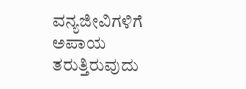ವನ್ಯಜೀವಿಗಳಿಗೆ ಅಪಾಯ ತರುತ್ತಿರುವುದು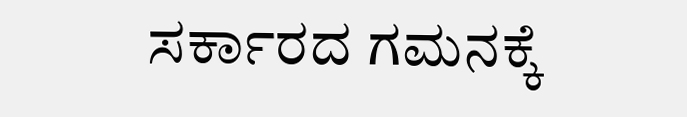ಸರ್ಕಾರದ ಗಮನಕ್ಕೆ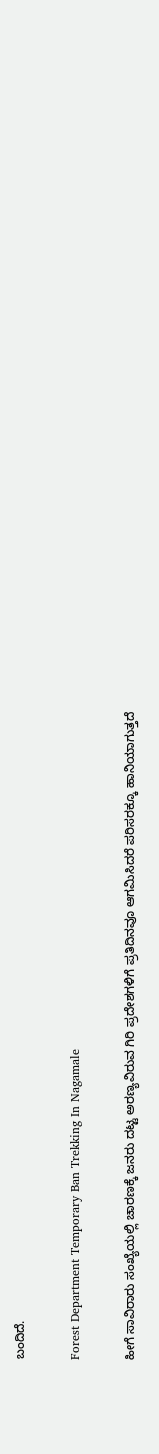ಬಂದಿದೆ.

Forest Department Temporary Ban Trekking In Nagamale

ಹೀಗೆ ಸಾವಿರಾರು ಸಂಖ್ಯೆಯಲ್ಲಿ ಚಾರಣಕ್ಕೆ ಜನರು ದಟ್ಟ ಅರಣ್ಯವಿರುವ ಗಿರಿ ಪ್ರದೇಶಗಳಿಗೆ ಪ್ರತಿದಿನವೂ ಆಗಮಿಸಿದರೆ ಪರಿಸರಕ್ಕೂ ಹಾನಿಯಾಗುತ್ತದೆ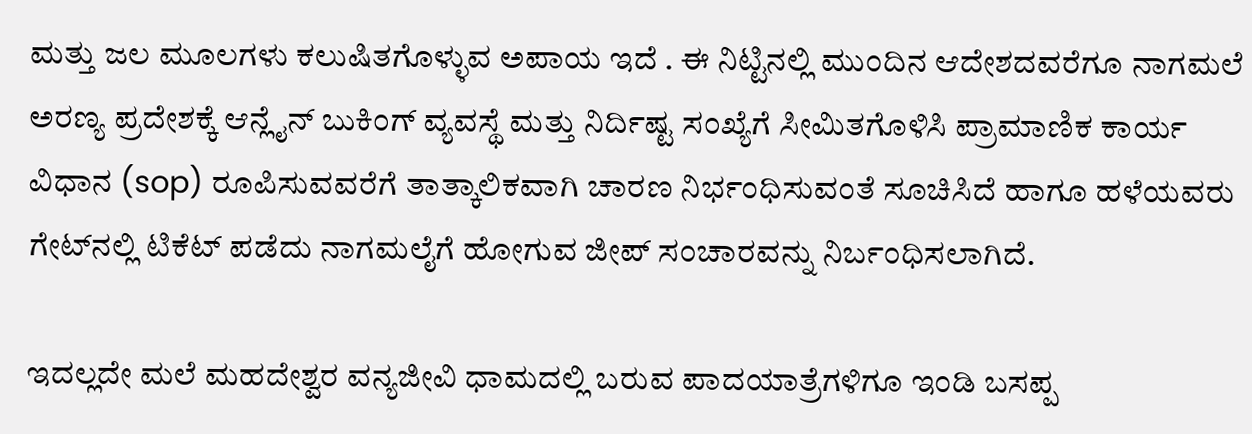ಮತ್ತು ಜಲ ಮೂಲಗಳು ಕಲುಷಿತಗೊಳ್ಳುವ ಅಪಾಯ ಇದೆ . ಈ ನಿಟ್ಟಿನಲ್ಲಿ ಮುಂದಿನ ಆದೇಶದವರೆಗೂ ನಾಗಮಲೆ ಅರಣ್ಯ ಪ್ರದೇಶಕ್ಕೆ ಆನ್ಲೈನ್ ಬುಕಿಂಗ್ ವ್ಯವಸ್ಥೆ ಮತ್ತು ನಿರ್ದಿಷ್ಟ ಸಂಖ್ಯೆಗೆ ಸೀಮಿತಗೊಳಿಸಿ ಪ್ರಾಮಾಣಿಕ ಕಾರ್ಯ ವಿಧಾನ (sop) ರೂಪಿಸುವವರೆಗೆ ತಾತ್ಕಾಲಿಕವಾಗಿ ಚಾರಣ ನಿರ್ಭಂಧಿಸುವಂತೆ ಸೂಚಿಸಿದೆ ಹಾಗೂ ಹಳೆಯವರು ಗೇಟ್‌ನಲ್ಲಿ ಟಿಕೆಟ್ ಪಡೆದು ನಾಗಮಲೈಗೆ ಹೋಗುವ ಜೀಪ್ ಸಂಚಾರವನ್ನು ನಿರ್ಬಂಧಿಸಲಾಗಿದೆ.

ಇದಲ್ಲದೇ ಮಲೆ ಮಹದೇಶ್ವರ ವನ್ಯಜೀವಿ ಧಾಮದಲ್ಲಿ ಬರುವ ಪಾದಯಾತ್ರೆಗಳಿಗೂ ಇಂಡಿ ಬಸಪ್ಪ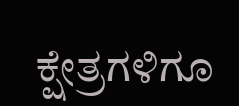ಕ್ಷೇತ್ರಗಳಿಗೂ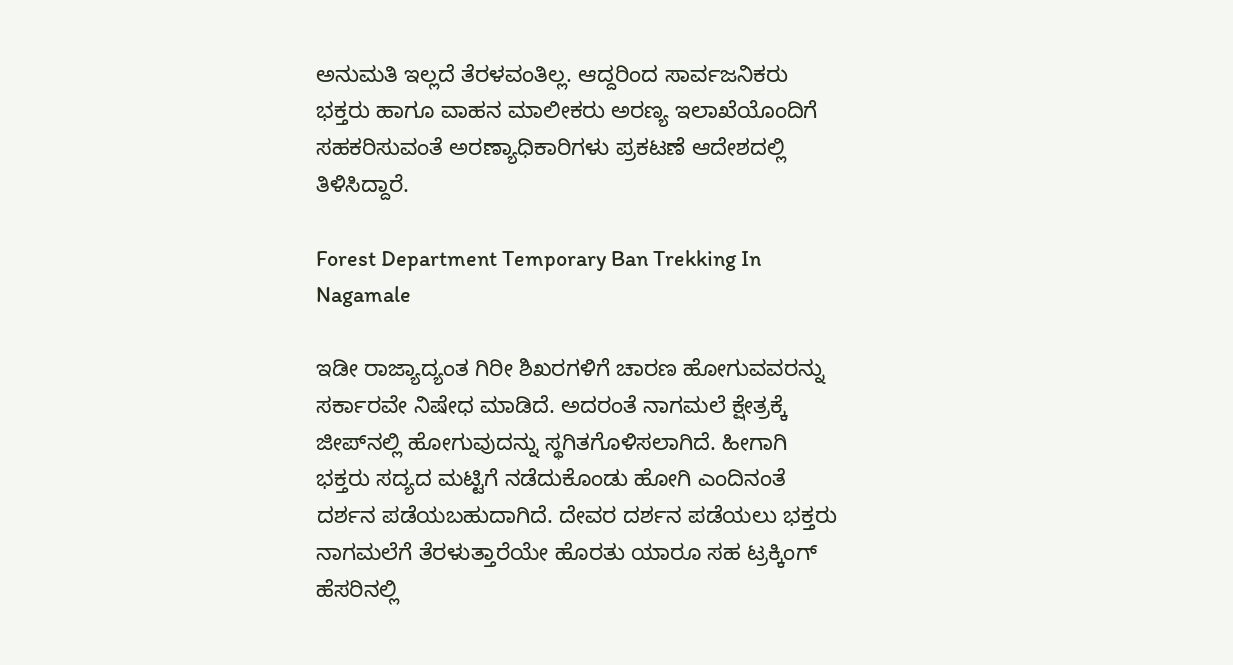ಅನುಮತಿ ಇಲ್ಲದೆ ತೆರಳವಂತಿಲ್ಲ. ಆದ್ದರಿಂದ ಸಾರ್ವಜನಿಕರು ಭಕ್ತರು ಹಾಗೂ ವಾಹನ ಮಾಲೀಕರು ಅರಣ್ಯ ಇಲಾಖೆಯೊಂದಿಗೆ ಸಹಕರಿಸುವಂತೆ ಅರಣ್ಯಾಧಿಕಾರಿಗಳು ಪ್ರಕಟಣೆ ಆದೇಶದಲ್ಲಿ ತಿಳಿಸಿದ್ದಾರೆ.

Forest Department Temporary Ban Trekking In Nagamale

ಇಡೀ ರಾಜ್ಯಾದ್ಯಂತ ಗಿರೀ ಶಿಖರಗಳಿಗೆ ಚಾರಣ ಹೋಗುವವರನ್ನು ಸರ್ಕಾರವೇ ನಿಷೇಧ ಮಾಡಿದೆ. ಅದರಂತೆ ನಾಗಮಲೆ ಕ್ಷೇತ್ರಕ್ಕೆ ಜೀಪ್‌ನಲ್ಲಿ ಹೋಗುವುದನ್ನು ಸ್ಥಗಿತಗೊಳಿಸಲಾಗಿದೆ. ಹೀಗಾಗಿ ಭಕ್ತರು ಸದ್ಯದ ಮಟ್ಟಿಗೆ ನಡೆದುಕೊಂಡು ಹೋಗಿ ಎಂದಿನಂತೆ ದರ್ಶನ ಪಡೆಯಬಹುದಾಗಿದೆ. ದೇವರ ದರ್ಶನ ಪಡೆಯಲು ಭಕ್ತರು ನಾಗಮಲೆಗೆ ತೆರಳುತ್ತಾರೆಯೇ ಹೊರತು ಯಾರೂ ಸಹ ಟ್ರಕ್ಕಿಂಗ್ ಹೆಸರಿನಲ್ಲಿ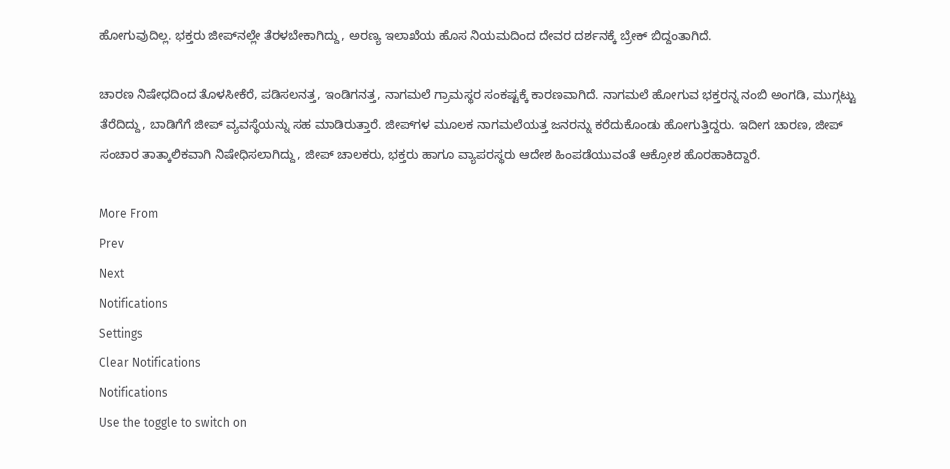ಹೋಗುವುದಿಲ್ಲ. ಭಕ್ತರು ಜೀಪ್‌ನಲ್ಲೇ ತೆರಳಬೇಕಾಗಿದ್ದು, ಅರಣ್ಯ ಇಲಾಖೆಯ ಹೊಸ ನಿಯಮದಿಂದ ದೇವರ ದರ್ಶನಕ್ಕೆ ಬ್ರೇಕ್‌ ಬಿದ್ದಂತಾಗಿದೆ.

ಚಾರಣ ನಿಷೇಧದಿಂದ ತೊಳಸೀಕೆರೆ, ಪಡಿಸಲನತ್ತ, ಇಂಡಿಗನತ್ತ, ನಾಗಮಲೆ ಗ್ರಾಮಸ್ಥರ ಸಂಕಷ್ಟಕ್ಕೆ ಕಾರಣವಾಗಿದೆ. ನಾಗಮಲೆ ಹೋಗುವ ಭಕ್ತರನ್ನ ನಂಬಿ ಅಂಗಡಿ, ಮುಗ್ಗಟ್ಟು ತೆರೆದಿದ್ದು, ಬಾಡಿಗೆಗೆ ಜೀಪ್‌ ವ್ಯವಸ್ಥೆಯನ್ನು ಸಹ ಮಾಡಿರುತ್ತಾರೆ. ಜೀಪ್‌ಗಳ ಮೂಲಕ ನಾಗಮಲೆಯತ್ತ ಜನರನ್ನು ಕರೆದುಕೊಂಡು ಹೋಗುತ್ತಿದ್ದರು. ಇದೀಗ ಚಾರಣ, ಜೀಪ್‌ ಸಂಚಾರ ತಾತ್ಕಾಲಿಕವಾಗಿ ನಿಷೇಧಿಸಲಾಗಿದ್ದು, ಜೀಪ್ ಚಾಲಕರು, ಭಕ್ತರು ಹಾಗೂ ವ್ಯಾಪರಸ್ಥರು ಆದೇಶ ಹಿಂಪಡೆಯುವಂತೆ ಆಕ್ರೋಶ ಹೊರಹಾಕಿದ್ದಾರೆ.

More From
Prev
Next
Notifications
Settings
Clear Notifications
Notifications
Use the toggle to switch on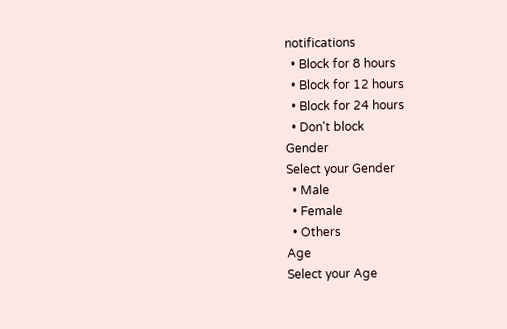notifications
  • Block for 8 hours
  • Block for 12 hours
  • Block for 24 hours
  • Don't block
Gender
Select your Gender
  • Male
  • Female
  • Others
Age
Select your Age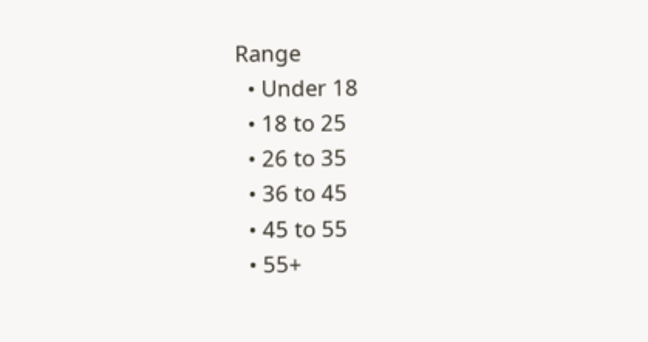Range
  • Under 18
  • 18 to 25
  • 26 to 35
  • 36 to 45
  • 45 to 55
  • 55+